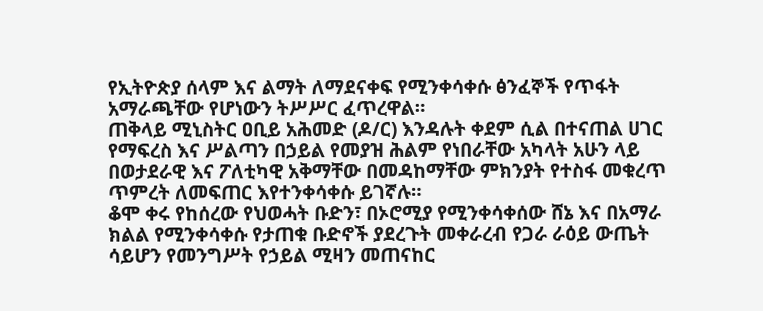የኢትዮጵያ ሰላም እና ልማት ለማደናቀፍ የሚንቀሳቀሱ ፅንፈኞች የጥፋት አማራጫቸው የሆነውን ትሥሥር ፈጥረዋል።
ጠቅላይ ሚኒስትር ዐቢይ አሕመድ (ዶ/ር) እንዳሉት ቀደም ሲል በተናጠል ሀገር የማፍረስ እና ሥልጣን በኃይል የመያዝ ሕልም የነበራቸው አካላት አሁን ላይ በወታደራዊ እና ፖለቲካዊ አቅማቸው በመዳከማቸው ምክንያት የተስፋ መቁረጥ ጥምረት ለመፍጠር እየተንቀሳቀሱ ይገኛሉ።
ቆሞ ቀሩ የከሰረው የህወሓት ቡድን፣ በኦሮሚያ የሚንቀሳቀሰው ሸኔ እና በአማራ ክልል የሚንቀሳቀሱ የታጠቁ ቡድኖች ያደረጉት መቀራረብ የጋራ ራዕይ ውጤት ሳይሆን የመንግሥት የኃይል ሚዛን መጠናከር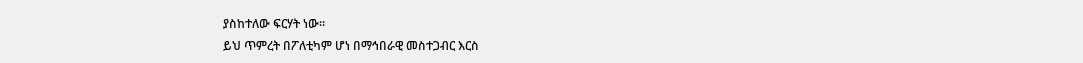ያስከተለው ፍርሃት ነው።
ይህ ጥምረት በፖለቲካም ሆነ በማኅበራዊ መስተጋብር እርስ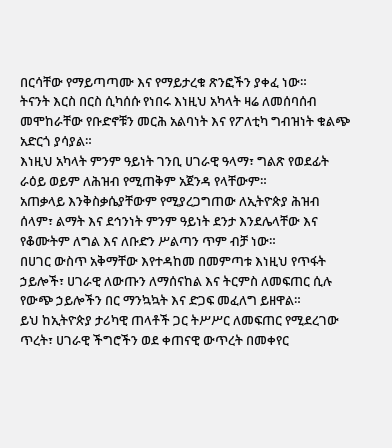በርሳቸው የማይጣጣሙ እና የማይታረቁ ጽንፎችን ያቀፈ ነው።
ትናንት እርስ በርስ ሲካሰሱ የነበሩ እነዚህ አካላት ዛሬ ለመሰባሰብ መሞከራቸው የቡድኖቹን መርሕ አልባነት እና የፖለቲካ ግብዝነት ቁልጭ አድርጎ ያሳያል።
እነዚህ አካላት ምንም ዓይነት ገንቢ ሀገራዊ ዓላማ፣ ግልጽ የወደፊት ራዕይ ወይም ለሕዝብ የሚጠቅም አጀንዳ የላቸውም።
አጠቃላይ እንቅስቃሴያቸውም የሚያረጋግጠው ለኢትዮጵያ ሕዝብ ሰላም፣ ልማት እና ደኅንነት ምንም ዓይነት ደንታ እንደሌላቸው እና የቆሙትም ለግል እና ለቡድን ሥልጣን ጥም ብቻ ነው።
በሀገር ውስጥ አቅማቸው እየተዳከመ በመምጣቱ እነዚህ የጥፋት ኃይሎች፣ ሀገራዊ ለውጡን ለማሰናከል እና ትርምስ ለመፍጠር ሲሉ የውጭ ኃይሎችን በር ማንኳኳት እና ድጋፍ መፈለግ ይዘዋል።
ይህ ከኢትዮጵያ ታሪካዊ ጠላቶች ጋር ትሥሥር ለመፍጠር የሚደረገው ጥረት፣ ሀገራዊ ችግሮችን ወደ ቀጠናዊ ውጥረት በመቀየር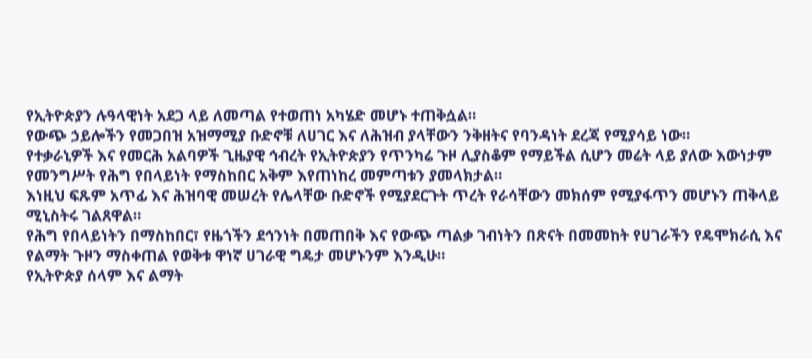የኢትዮጵያን ሉዓላዊነት አደጋ ላይ ለመጣል የተወጠነ አካሄድ መሆኑ ተጠቅሷል።
የውጭ ኃይሎችን የመጋበዝ አዝማሚያ ቡድኖቹ ለሀገር እና ለሕዝብ ያላቸውን ንቅዘትና የባንዳነት ደረጃ የሚያሳይ ነው።
የተቃራኒዎች እና የመርሕ አልባዎች ጊዜያዊ ኅብረት የኢትዮጵያን የጥንካሬ ጉዞ ሊያስቆም የማይችል ሲሆን መሬት ላይ ያለው እውነታም የመንግሥት የሕግ የበላይነት የማስከበር አቅም እየጠነከረ መምጣቱን ያመላክታል።
እነዚህ ፍጹም አጥፊ እና ሕዝባዊ መሠረት የሌላቸው ቡድኖች የሚያደርጉት ጥረት የራሳቸውን መክሰም የሚያፋጥን መሆኑን ጠቅላይ ሚኒስትሩ ገልጸዋል።
የሕግ የበላይነትን በማስከበር፣ የዜጎችን ደኅንነት በመጠበቅ እና የውጭ ጣልቃ ገብነትን በጽናት በመመከት የሀገራችን የዴሞክራሲ እና የልማት ጉዞን ማስቀጠል የወቅቱ ዋነኛ ሀገራዊ ግዴታ መሆኑንም እንዲሁ።
የኢትዮጵያ ሰላም እና ልማት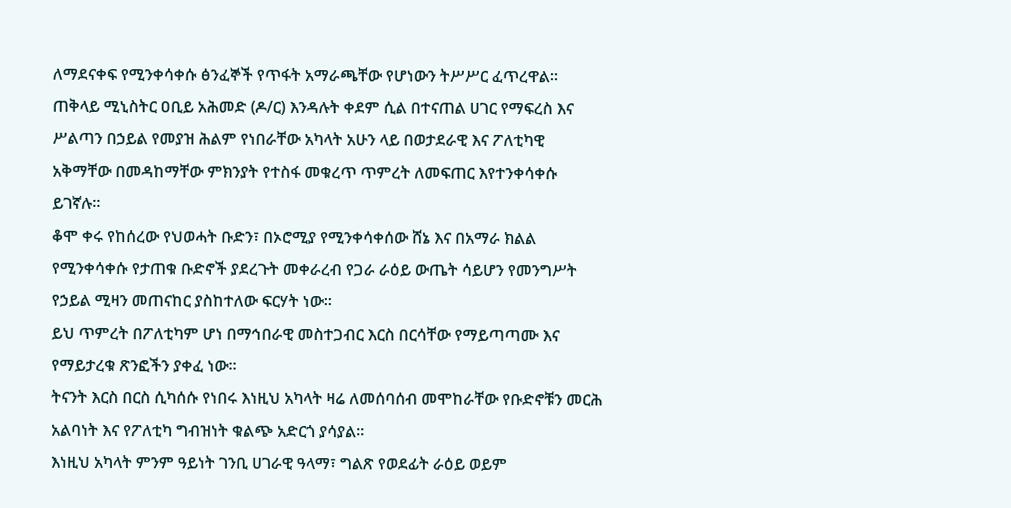ለማደናቀፍ የሚንቀሳቀሱ ፅንፈኞች የጥፋት አማራጫቸው የሆነውን ትሥሥር ፈጥረዋል።
ጠቅላይ ሚኒስትር ዐቢይ አሕመድ (ዶ/ር) እንዳሉት ቀደም ሲል በተናጠል ሀገር የማፍረስ እና ሥልጣን በኃይል የመያዝ ሕልም የነበራቸው አካላት አሁን ላይ በወታደራዊ እና ፖለቲካዊ አቅማቸው በመዳከማቸው ምክንያት የተስፋ መቁረጥ ጥምረት ለመፍጠር እየተንቀሳቀሱ ይገኛሉ።
ቆሞ ቀሩ የከሰረው የህወሓት ቡድን፣ በኦሮሚያ የሚንቀሳቀሰው ሸኔ እና በአማራ ክልል የሚንቀሳቀሱ የታጠቁ ቡድኖች ያደረጉት መቀራረብ የጋራ ራዕይ ውጤት ሳይሆን የመንግሥት የኃይል ሚዛን መጠናከር ያስከተለው ፍርሃት ነው።
ይህ ጥምረት በፖለቲካም ሆነ በማኅበራዊ መስተጋብር እርስ በርሳቸው የማይጣጣሙ እና የማይታረቁ ጽንፎችን ያቀፈ ነው።
ትናንት እርስ በርስ ሲካሰሱ የነበሩ እነዚህ አካላት ዛሬ ለመሰባሰብ መሞከራቸው የቡድኖቹን መርሕ አልባነት እና የፖለቲካ ግብዝነት ቁልጭ አድርጎ ያሳያል።
እነዚህ አካላት ምንም ዓይነት ገንቢ ሀገራዊ ዓላማ፣ ግልጽ የወደፊት ራዕይ ወይም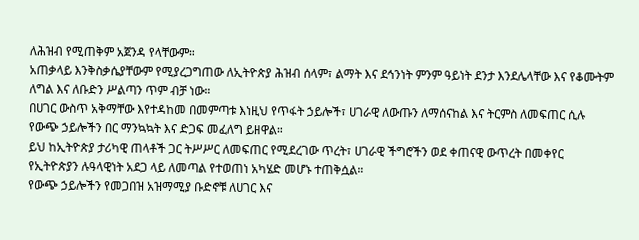ለሕዝብ የሚጠቅም አጀንዳ የላቸውም።
አጠቃላይ እንቅስቃሴያቸውም የሚያረጋግጠው ለኢትዮጵያ ሕዝብ ሰላም፣ ልማት እና ደኅንነት ምንም ዓይነት ደንታ እንደሌላቸው እና የቆሙትም ለግል እና ለቡድን ሥልጣን ጥም ብቻ ነው።
በሀገር ውስጥ አቅማቸው እየተዳከመ በመምጣቱ እነዚህ የጥፋት ኃይሎች፣ ሀገራዊ ለውጡን ለማሰናከል እና ትርምስ ለመፍጠር ሲሉ የውጭ ኃይሎችን በር ማንኳኳት እና ድጋፍ መፈለግ ይዘዋል።
ይህ ከኢትዮጵያ ታሪካዊ ጠላቶች ጋር ትሥሥር ለመፍጠር የሚደረገው ጥረት፣ ሀገራዊ ችግሮችን ወደ ቀጠናዊ ውጥረት በመቀየር የኢትዮጵያን ሉዓላዊነት አደጋ ላይ ለመጣል የተወጠነ አካሄድ መሆኑ ተጠቅሷል።
የውጭ ኃይሎችን የመጋበዝ አዝማሚያ ቡድኖቹ ለሀገር እና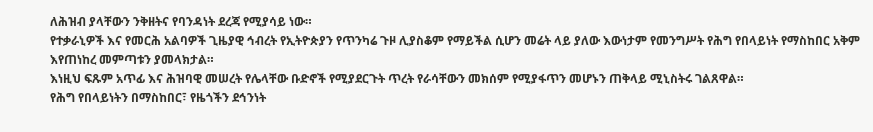ለሕዝብ ያላቸውን ንቅዘትና የባንዳነት ደረጃ የሚያሳይ ነው።
የተቃራኒዎች እና የመርሕ አልባዎች ጊዜያዊ ኅብረት የኢትዮጵያን የጥንካሬ ጉዞ ሊያስቆም የማይችል ሲሆን መሬት ላይ ያለው እውነታም የመንግሥት የሕግ የበላይነት የማስከበር አቅም እየጠነከረ መምጣቱን ያመላክታል።
እነዚህ ፍጹም አጥፊ እና ሕዝባዊ መሠረት የሌላቸው ቡድኖች የሚያደርጉት ጥረት የራሳቸውን መክሰም የሚያፋጥን መሆኑን ጠቅላይ ሚኒስትሩ ገልጸዋል።
የሕግ የበላይነትን በማስከበር፣ የዜጎችን ደኅንነት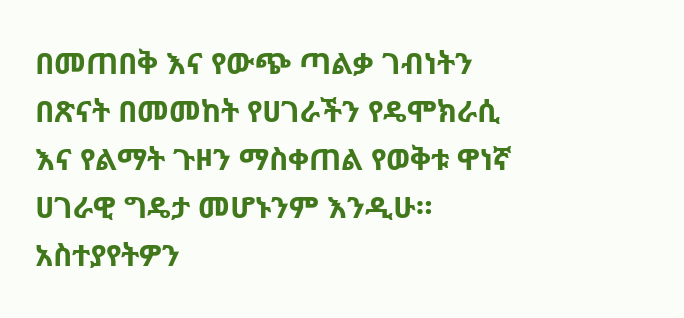በመጠበቅ እና የውጭ ጣልቃ ገብነትን በጽናት በመመከት የሀገራችን የዴሞክራሲ እና የልማት ጉዞን ማስቀጠል የወቅቱ ዋነኛ ሀገራዊ ግዴታ መሆኑንም እንዲሁ።
አስተያየትዎን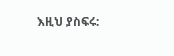እዚህ ያስፍሩ: